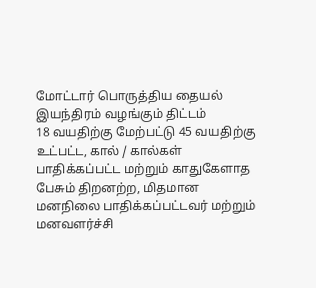மோட்டார் பொருத்திய தையல் இயந்திரம் வழங்கும் திட்டம்
18 வயதிற்கு மேற்பட்டு 45 வயதிற்கு உட்பட்ட, கால் / கால்கள் பாதிக்கப்பட்ட மற்றும் காதுகேளாத பேசும் திறனற்ற, மிதமான மனநிலை பாதிக்கப்பட்டவர் மற்றும் மனவளர்ச்சி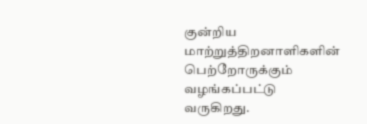குன்றிய மாற்றுத்திறனாளிகளின் பெற்றோருக்கும் வழங்கப்பட்டு வருகிறது.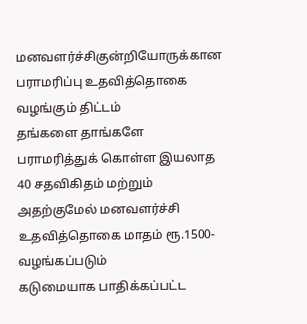மனவளர்ச்சிகுன்றியோருக்கான பராமரிப்பு உதவித்தொகை வழங்கும் திட்டம்
தங்களை தாங்களே பராமரித்துக் கொள்ள இயலாத 40 சதவிகிதம் மற்றும் அதற்குமேல் மனவளர்ச்சி உதவித்தொகை மாதம் ரூ.1500- வழங்கப்படும்
கடுமையாக பாதிக்கப்பட்ட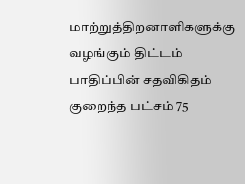மாற்றுத்திறனாளிகளுக்கு வழங்கும் திட்டம்
பாதிப்பின் சதவிகிதம் குறைந்த பட்சம் 75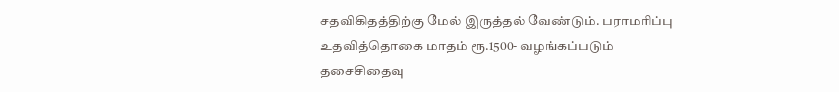சதவிகிதத்திற்கு மேல் இருத்தல் வேண்டும். பராமரிப்பு உதவித்தொகை மாதம் ரூ.1500- வழங்கப்படும்
தசைசிதைவு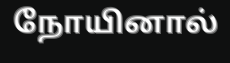நோயினால்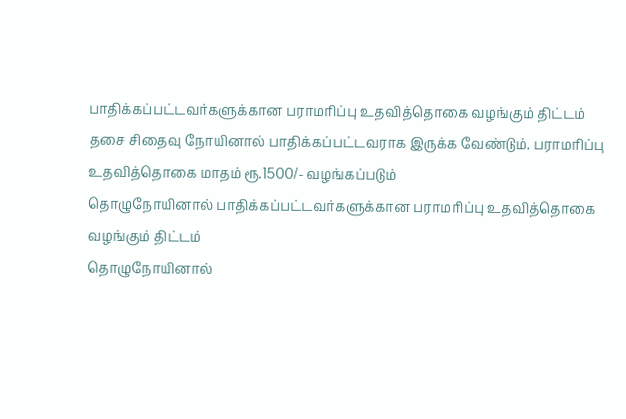பாதிக்கப்பட்டவர்களுக்கான பராமரிப்பு உதவித்தொகை வழங்கும் திட்டம்
தசை சிதைவு நோயினால் பாதிக்கப்பட்டவராக இருக்க வேண்டும். பராமரிப்பு உதவித்தொகை மாதம் ரூ.1500/- வழங்கப்படும்
தொழுநோயினால் பாதிக்கப்பட்டவர்களுக்கான பராமரிப்பு உதவித்தொகை வழங்கும் திட்டம்
தொழுநோயினால்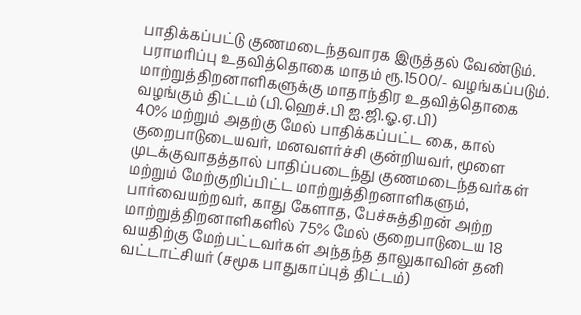பாதிக்கப்பட்டு குணமடைந்தவாரக இருத்தல் வேண்டும். பராமரிப்பு உதவித்தொகை மாதம் ரூ.1500/- வழங்கப்படும்.
மாற்றுத்திறனாளிகளுக்கு மாதாந்திர உதவித்தொகை வழங்கும் திட்டம் (பி.ஹெச்.பி ஐ.ஜி.ஓ.ஏ.பி)
40% மற்றும் அதற்கு மேல் பாதிக்கப்பட்ட கை, கால் குறைபாடுடையவர், மனவளர்ச்சி குன்றியவர், மூளை முடக்குவாதத்தால் பாதிப்படைந்து குணமடைந்தவர்கள் மற்றும் மேற்குறிப்பிட்ட மாற்றுத்திறனாளிகளும், பார்வையற்றவர், காது கேளாத, பேச்சுத்திறன் அற்ற மாற்றுத்திறனாளிகளில் 75% மேல் குறைபாடுடைய 18 வயதிற்கு மேற்பட்டவர்கள் அந்தந்த தாலுகாவின் தனி வட்டாட்சியர் (சமூக பாதுகாப்புத் திட்டம்)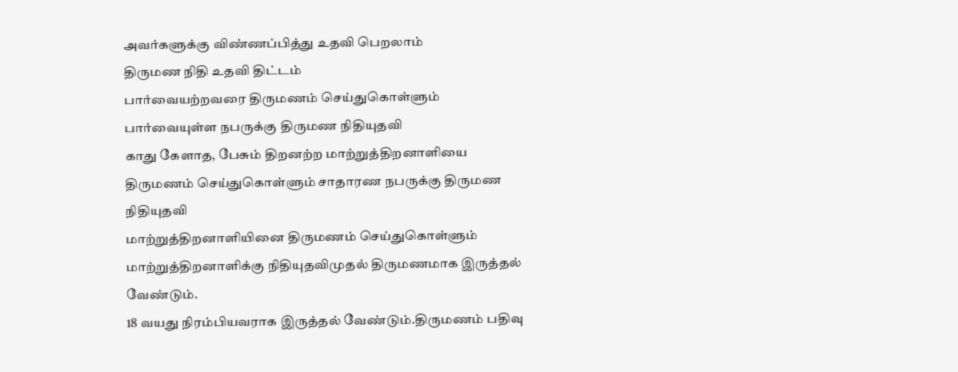அவர்களுக்கு விண்ணப்பித்து உதவி பெறலாம்
திருமண நிதி உதவி திட்டம்
பார்வையற்றவரை திருமணம் செய்துகொள்ளும் பார்வையுள்ள நபருக்கு திருமண நிதியுதவி
காது கேளாத, பேசும் திறனற்ற மாற்றுத்திறனாளியை திருமணம் செய்துகொள்ளும் சாதாரண நபருக்கு திருமண நிதியுதவி
மாற்றுத்திறனாளியினை திருமணம் செய்துகொள்ளும் மாற்றுத்திறனாளிக்கு நிதியுதவிமுதல் திருமணமாக இருத்தல் வேண்டும்.
18 வயது நிரம்பியவராக இருத்தல் வேண்டும்.திருமணம் பதிவு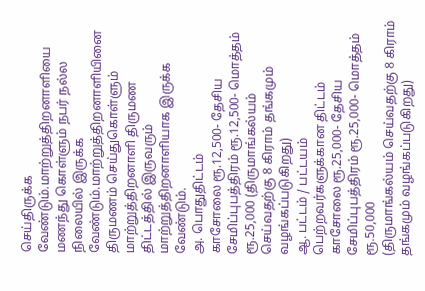செய்திருக்க வேண்டும்.மாற்றுத்திறனாளியை மணந்து கொள்ளும் நபர் நல்ல நிலையில் இருக்க வேண்டும்.மாற்றுத்திறனாளியினை திருமணம் செய்துகொள்ளும் மாற்றுத்திறனாளி திருமண திட்டத்தில் இருவரும் மாற்றுத்திறனாளியாக இருக்க வேண்டும்.
அ. பொதுதிட்டம்
காசோலை ரூ.12,500- தேசிய சேமிப்புபத்திரம் ரூ.12,500- மொத்தம் ரூ.25,000 (திருமாங்கல்யம் செய்வதற்கு 8 கிராம் தங்கமும் வழங்கப்படுகிறது)
ஆ. பட்டம் / பட்டயம் பெற்றவர்களுக்கான திட்டம் காசோலை ரூ.25,000- தேசிய சேமிப்புபத்திரம் ரூ.25,000- மொத்தம் ரூ.50,000
(திருமாங்கல்யம் செய்வதற்கு 8 கிராம் தங்கமும் வழங்கப்படுகிறது)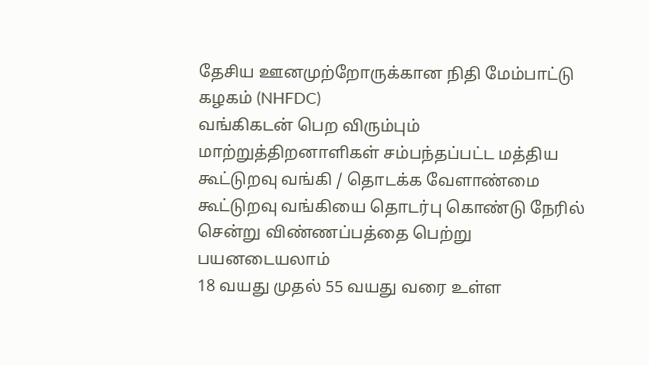தேசிய ஊனமுற்றோருக்கான நிதி மேம்பாட்டு கழகம் (NHFDC)
வங்கிகடன் பெற விரும்பும் மாற்றுத்திறனாளிகள் சம்பந்தப்பட்ட மத்திய கூட்டுறவு வங்கி / தொடக்க வேளாண்மை கூட்டுறவு வங்கியை தொடர்பு கொண்டு நேரில் சென்று விண்ணப்பத்தை பெற்று பயனடையலாம்
18 வயது முதல் 55 வயது வரை உள்ள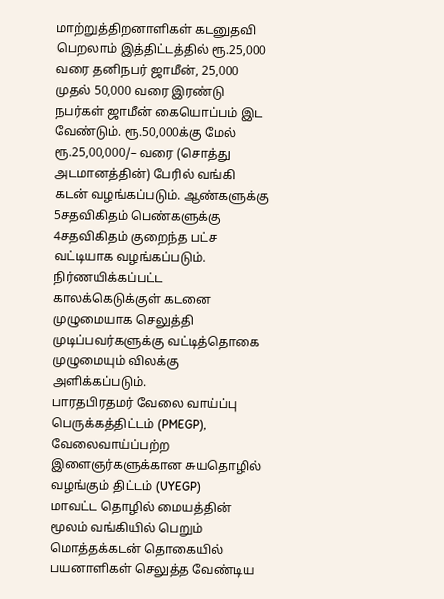மாற்றுத்திறனாளிகள் கடனுதவி பெறலாம் இத்திட்டத்தில் ரூ.25,000 வரை தனிநபர் ஜாமீன், 25,000 முதல் 50,000 வரை இரண்டு நபர்கள் ஜாமீன் கையொப்பம் இட வேண்டும். ரூ.50,000க்கு மேல் ரூ.25,00,000/– வரை (சொத்து அடமானத்தின்) பேரில் வங்கி கடன் வழங்கப்படும். ஆண்களுக்கு 5சதவிகிதம் பெண்களுக்கு 4சதவிகிதம் குறைந்த பட்ச வட்டியாக வழங்கப்படும். நிர்ணயிக்கப்பட்ட காலக்கெடுக்குள் கடனை முழுமையாக செலுத்தி முடிப்பவர்களுக்கு வட்டித்தொகை முழுமையும் விலக்கு அளிக்கப்படும்.
பாரதபிரதமர் வேலை வாய்ப்பு பெருக்கத்திட்டம் (PMEGP), வேலைவாய்ப்பற்ற இளைஞர்களுக்கான சுயதொழில் வழங்கும் திட்டம் (UYEGP)
மாவட்ட தொழில் மையத்தின் மூலம் வங்கியில் பெறும் மொத்தக்கடன் தொகையில் பயனாளிகள் செலுத்த வேண்டிய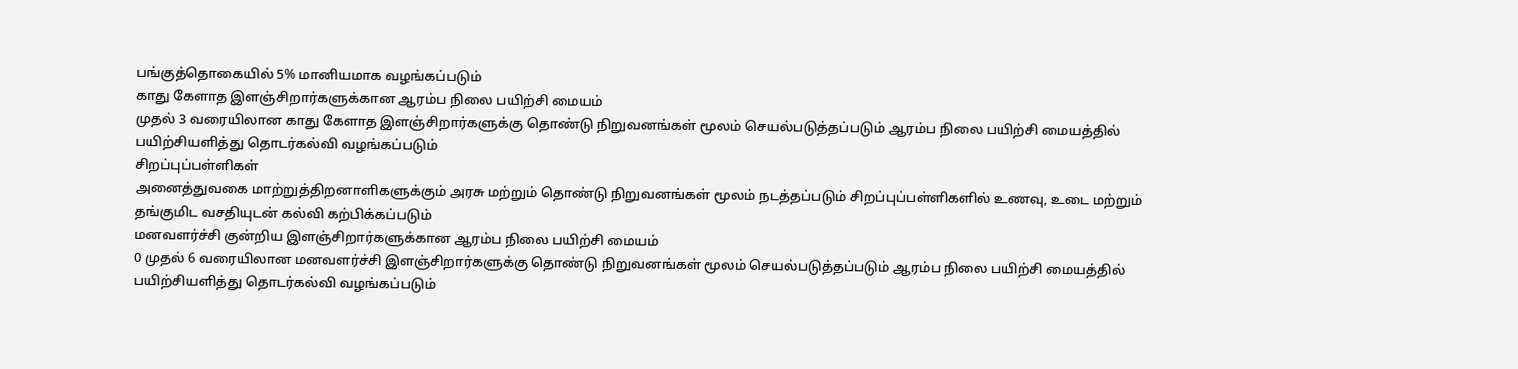பங்குத்தொகையில் 5% மானியமாக வழங்கப்படும்
காது கேளாத இளஞ்சிறார்களுக்கான ஆரம்ப நிலை பயிற்சி மையம்
முதல் 3 வரையிலான காது கேளாத இளஞ்சிறார்களுக்கு தொண்டு நிறுவனங்கள் மூலம் செயல்படுத்தப்படும் ஆரம்ப நிலை பயிற்சி மையத்தில் பயிற்சியளித்து தொடர்கல்வி வழங்கப்படும்
சிறப்புப்பள்ளிகள்
அனைத்துவகை மாற்றுத்திறனாளிகளுக்கும் அரசு மற்றும் தொண்டு நிறுவனங்கள் மூலம் நடத்தப்படும் சிறப்புப்பள்ளிகளில் உணவு, உடை மற்றும் தங்குமிட வசதியுடன் கல்வி கற்பிக்கப்படும்
மனவளர்ச்சி குன்றிய இளஞ்சிறார்களுக்கான ஆரம்ப நிலை பயிற்சி மையம்
0 முதல் 6 வரையிலான மனவளர்ச்சி இளஞ்சிறார்களுக்கு தொண்டு நிறுவனங்கள் மூலம் செயல்படுத்தப்படும் ஆரம்ப நிலை பயிற்சி மையத்தில் பயிற்சியளித்து தொடர்கல்வி வழங்கப்படும்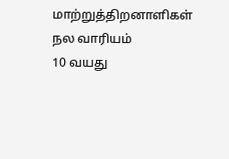மாற்றுத்திறனாளிகள் நல வாரியம்
10 வயது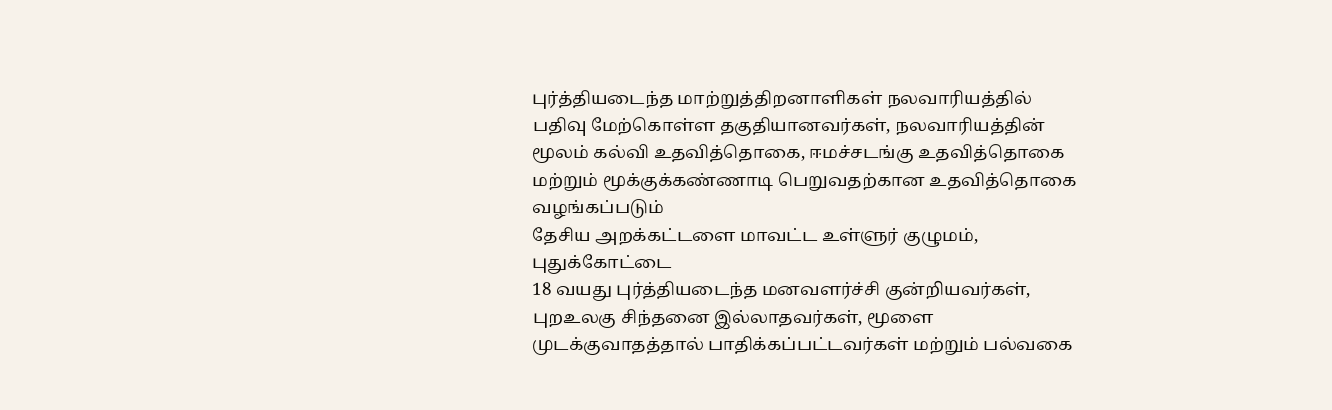புர்த்தியடைந்த மாற்றுத்திறனாளிகள் நலவாரியத்தில் பதிவு மேற்கொள்ள தகுதியானவர்கள், நலவாரியத்தின் மூலம் கல்வி உதவித்தொகை, ஈமச்சடங்கு உதவித்தொகை மற்றும் மூக்குக்கண்ணாடி பெறுவதற்கான உதவித்தொகை வழங்கப்படும்
தேசிய அறக்கட்டளை மாவட்ட உள்ளுர் குழுமம், புதுக்கோட்டை
18 வயது புர்த்தியடைந்த மனவளர்ச்சி குன்றியவர்கள், புறஉலகு சிந்தனை இல்லாதவர்கள், மூளை முடக்குவாதத்தால் பாதிக்கப்பட்டவர்கள் மற்றும் பல்வகை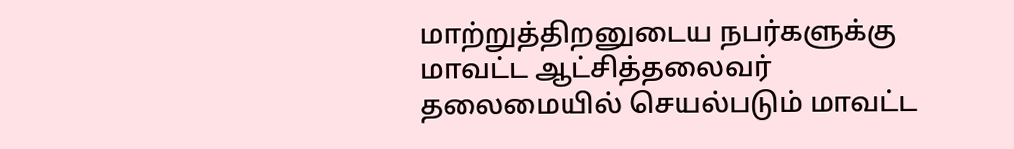மாற்றுத்திறனுடைய நபர்களுக்கு மாவட்ட ஆட்சித்தலைவர் தலைமையில் செயல்படும் மாவட்ட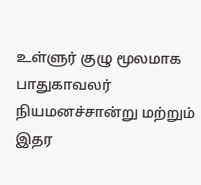உள்ளுர் குழு மூலமாக பாதுகாவலர் நியமனச்சான்று மற்றும் இதர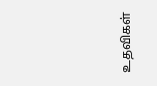உதவிகள்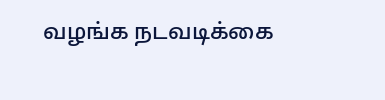வழங்க நடவடிக்கை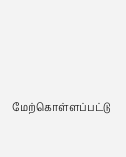மேற்கொள்ளப்பட்டு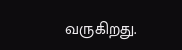வருகிறது.